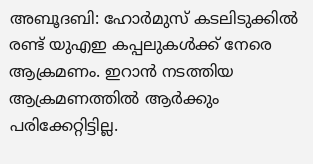അബൂദബി: ഹോർമുസ് കടലിടുക്കിൽ രണ്ട് യുഎഇ കപ്പലുകൾക്ക് നേരെ ആക്രമണം. ഇറാൻ നടത്തിയ ആക്രമണത്തിൽ ആർക്കും പരിക്കേറ്റിട്ടില്ല.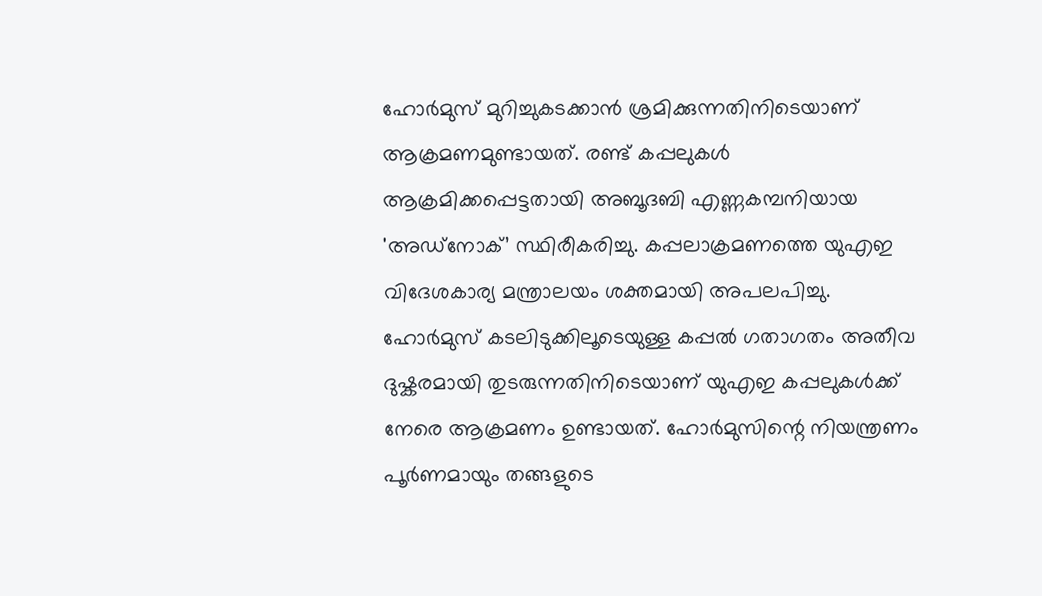ഹോർമുസ് മുറിച്ചുകടക്കാൻ ശ്രമിക്കുന്നതിനിടെയാണ് ആക്രമണമുണ്ടായത്. രണ്ട് കപ്പലുകൾ ആക്രമിക്കപ്പെട്ടതായി അബൂദബി എണ്ണകമ്പനിയായ 'അഡ്നോക്’ സ്ഥിരീകരിച്ചു. കപ്പലാക്രമണത്തെ യുഎഇ വിദേശകാര്യ മന്ത്രാലയം ശക്തമായി അപലപിച്ചു.
ഹോർമുസ് കടലിടുക്കിലൂടെയുള്ള കപ്പൽ ഗതാഗതം അതീവ ദുഷ്കരമായി തുടരുന്നതിനിടെയാണ് യുഎഇ കപ്പലുകൾക്ക് നേരെ ആക്രമണം ഉണ്ടായത്. ഹോർമുസിന്റെ നിയന്ത്രണം പൂർണമായും തങ്ങളുടെ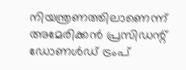നിയന്ത്രണത്തിലാണെന്ന് അമേരിക്കൻ പ്രസിഡന്റ് ഡോണൾഡ് ട്രംപ്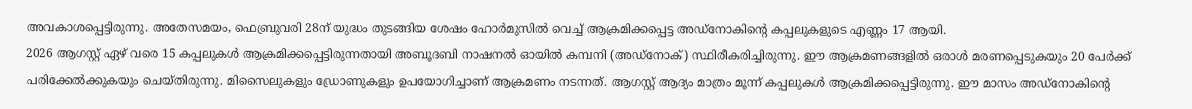അവകാശപ്പെട്ടിരുന്നു. അതേസമയം, ഫെബ്രുവരി 28ന് യുദ്ധം തുടങ്ങിയ ശേഷം ഹോർമുസിൽ വെച്ച് ആക്രമിക്കപ്പെട്ട അഡ്നോകിന്റെ കപ്പലുകളുടെ എണ്ണം 17 ആയി.
2026 ആഗസ്റ്റ് ഏഴ് വരെ 15 കപ്പലുകൾ ആക്രമിക്കപ്പെട്ടിരുന്നതായി അബൂദബി നാഷനൽ ഓയിൽ കമ്പനി (അഡ്നോക്) സ്ഥിരീകരിച്ചിരുന്നു. ഈ ആക്രമണങ്ങളിൽ ഒരാൾ മരണപ്പെടുകയും 20 പേർക്ക് പരിക്കേൽക്കുകയും ചെയ്തിരുന്നു. മിസൈലുകളും ഡ്രോണുകളും ഉപയോഗിച്ചാണ് ആക്രമണം നടന്നത്. ആഗസ്റ്റ് ആദ്യം മാത്രം മൂന്ന് കപ്പലുകൾ ആക്രമിക്കപ്പെട്ടിരുന്നു. ഈ മാസം അഡ്നോകിന്റെ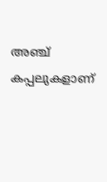അഞ്ച് കപ്പലുകളാണ്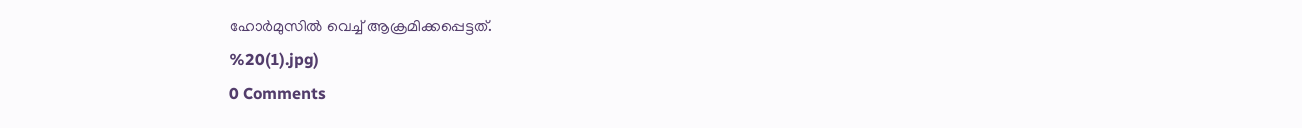ഹോർമുസിൽ വെച്ച് ആക്രമിക്കപ്പെട്ടത്.
%20(1).jpg)
0 Comments